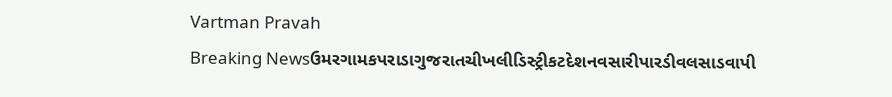Vartman Pravah
Breaking Newsઉમરગામકપરાડાગુજરાતચીખલીડિસ્ટ્રીકટદેશનવસારીપારડીવલસાડવાપી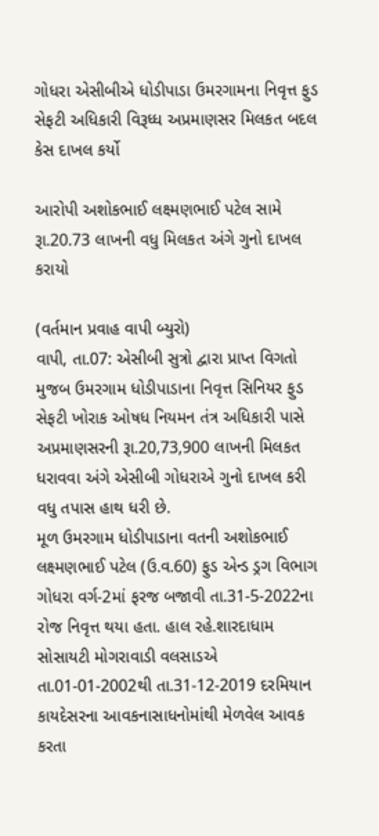ગોધરા એસીબીએ ધોડીપાડા ઉમરગામના નિવૃત્ત ફુડ સેફટી અધિકારી વિરૂધ્‍ધ અપ્રમાણસર મિલકત બદલ કેસ દાખલ કર્યો

આરોપી અશોકભાઈ લક્ષ્મણભાઈ પટેલ સામે રૂા.20.73 લાખની વધુ મિલકત અંગે ગુનો દાખલ કરાયો

(વર્તમાન પ્રવાહ વાપી બ્‍યુરો)
વાપી, તા.07: એસીબી સુત્રો દ્વારા પ્રાપ્ત વિગતો મુજબ ઉમરગામ ધોડીપાડાના નિવૃત્ત સિનિયર ફુડ સેફટી ખોરાક ઓષધ નિયમન તંત્ર અધિકારી પાસે અપ્રમાણસરની રૂા.20,73,900 લાખની મિલકત ધરાવવા અંગે એસીબી ગોધરાએ ગુનો દાખલ કરી વધુ તપાસ હાથ ધરી છે.
મૂળ ઉમરગામ ધોડીપાડાના વતની અશોકભાઈ લક્ષ્મણભાઈ પટેલ (ઉ.વ.60) ફુડ એન્‍ડ ડ્રગ વિભાગ ગોધરા વર્ગ-2માં ફરજ બજાવી તા.31-5-2022ના રોજ નિવૃત્ત થયા હતા. હાલ રહે.શારદાધામ સોસાયટી મોગરાવાડી વલસાડએ તા.01-01-2002થી તા.31-12-2019 દરમિયાન કાયદેસરના આવકનાસાધનોમાંથી મેળવેલ આવક કરતા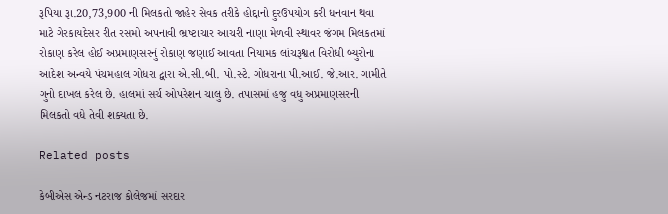રૂપિયા રૂા.20,73,900 ની મિલકતો જાહેર સેવક તરીકે હોદ્દાનો દુરઉપયોગ કરી ધનવાન થવા માટે ગેરકાયદેસર રીત રસમો અપનાવી ભ્રષ્‍ટાચાર આચરી નાણા મેળવી સ્‍થાવર જંગમ મિલકતમાં રોકાણ કરેલ હોઈ અપ્રમાણસરનું રોકાણ જણાઈ આવતા નિયામક લાંચરૂશ્વત વિરોધી બ્‍યુરોના આદેશ અન્‍વયે પંચમહાલ ગોધરા દ્વારા એ.સી.બી. પો.સ્‍ટે. ગોધરાના પી.આઈ. જે.આર. ગામીતે ગુનો દાખલ કરેલ છે. હાલમાં સર્ચ ઓપરેશન ચાલુ છે. તપાસમાં હજુ વધુ અપ્રમાણસરની મિલકતો વધે તેવી શક્‍યતા છે.

Related posts

કેબીએસ એન્‍ડ નટરાજ કોલેજમાં સરદાર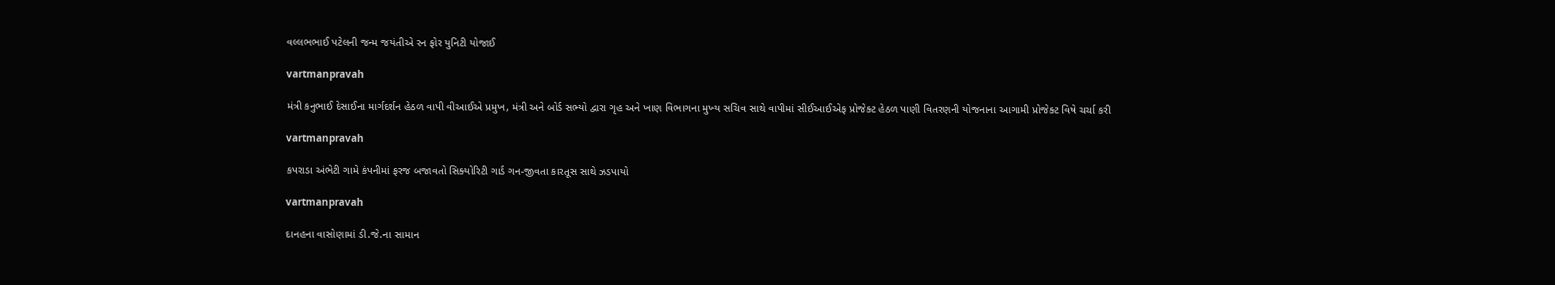વલ્લભભાઈ પટેલની જન્‍મ જયંતીએ રન ફોર યુનિટી યોજાઈ

vartmanpravah

મંત્રી કનુભાઈ દેસાઈના માર્ગદર્શન હેઠળ વાપી વીઆઈએ પ્રમુખ, મંત્રી અને બોર્ડ સભ્‍યો દ્વારા ગૃહ અને ખાણ વિભાગના મુખ્‍ય સચિવ સાથે વાપીમાં સીઈઆઈએફ પ્રોજેક્‍ટ હેઠળ પાણી વિતરણની યોજનાના આગામી પ્રોજેક્‍ટ વિષે ચર્ચા કરી

vartmanpravah

કપરાડા અંભેટી ગામે કંપનીમાં ફરજ બજાવતો સિક્‍યોરિટી ગાર્ડ ગન-જીવતા કારતૂસ સાથે ઝડપાયો

vartmanpravah

દાનહના વાસોણામાં ડી.જે.ના સામાન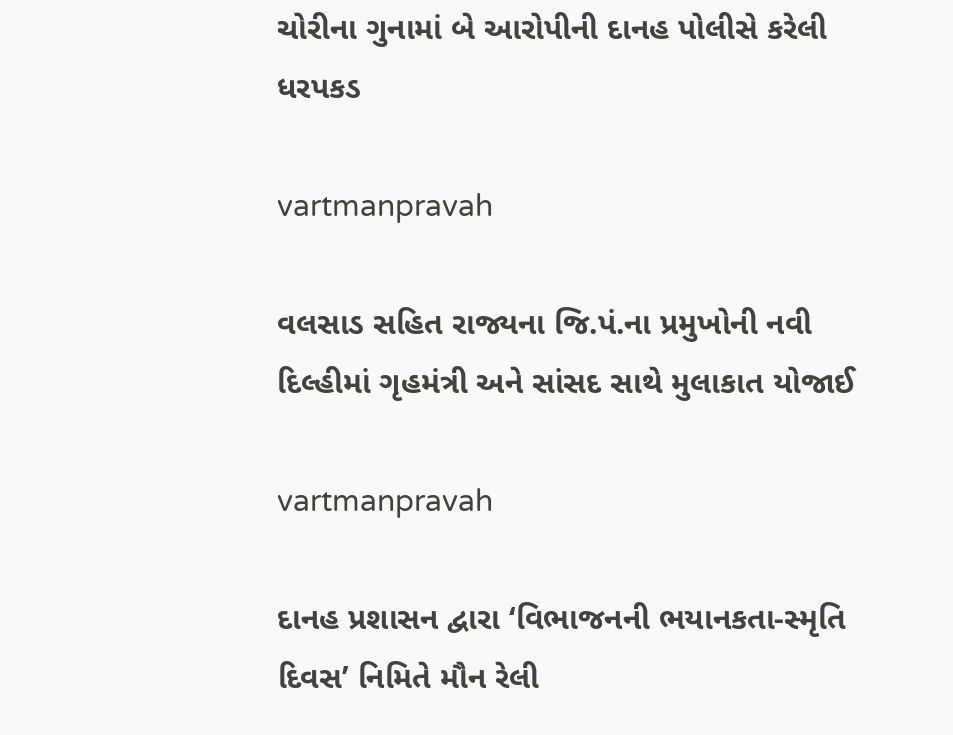ચોરીના ગુનામાં બે આરોપીની દાનહ પોલીસે કરેલી ધરપકડ

vartmanpravah

વલસાડ સહિત રાજ્યના જિ.પં.ના પ્રમુખોની નવી દિલ્હીમાં ગૃહમંત્રી અને સાંસદ સાથે મુલાકાત યોજાઈ

vartmanpravah

દાનહ પ્રશાસન દ્વારા ‘વિભાજનની ભયાનકતા-સ્‍મૃતિ દિવસ’ નિમિતે મૌન રેલી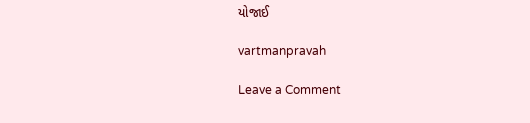યોજાઈ

vartmanpravah

Leave a Comment